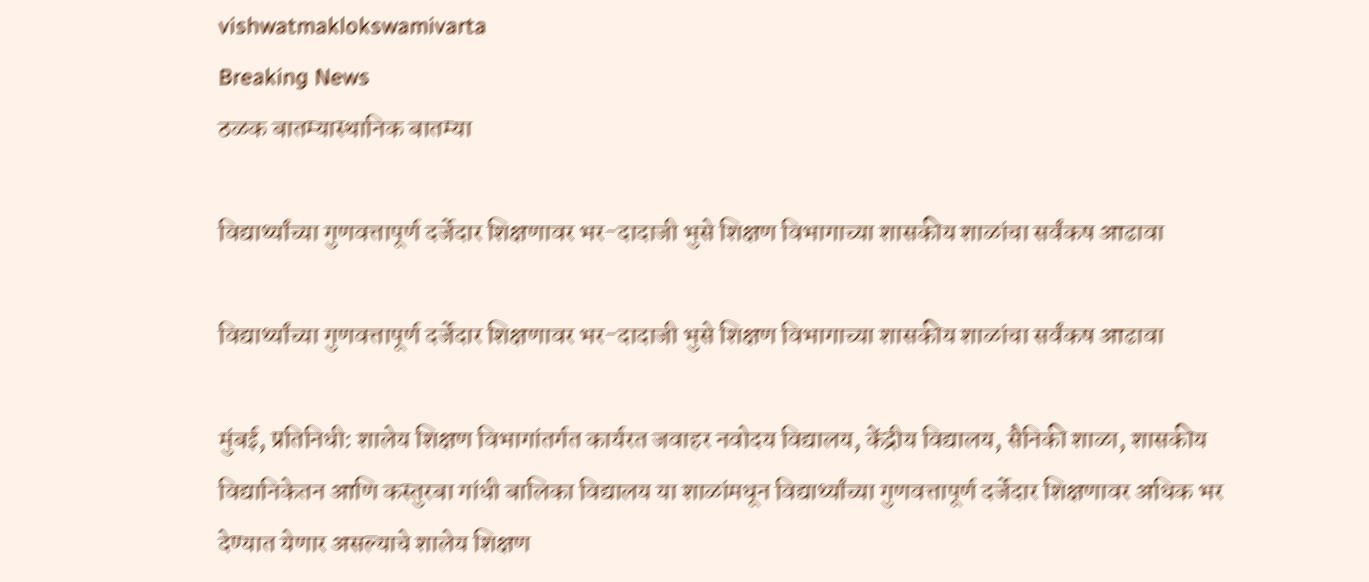vishwatmaklokswamivarta
Breaking News
ठळक बातम्यास्थानिक बातम्या

विद्यार्थ्यांच्या गुणवत्तापूर्ण दर्जेदार शिक्षणावर भर-दादाजी भुसे शिक्षण विभागाच्या शासकीय शाळांचा सर्वंकष आढावा

विद्यार्थ्यांच्या गुणवत्तापूर्ण दर्जेदार शिक्षणावर भर-दादाजी भुसे शिक्षण विभागाच्या शासकीय शाळांचा सर्वंकष आढावा

मुंबई, प्रतिनिधी: शालेय शिक्षण विभागांतर्गत कार्यरत जवाहर नवोदय विद्यालय, केंद्रीय विद्यालय, सैनिकी शाळा, शासकीय विद्यानिकेतन आणि कस्तुरबा गांधी बालिका विद्यालय या शाळांमधून विद्यार्थ्यांच्या गुणवत्तापूर्ण दर्जेदार शिक्षणावर अधिक भर देण्यात येणार असल्याचे शालेय शिक्षण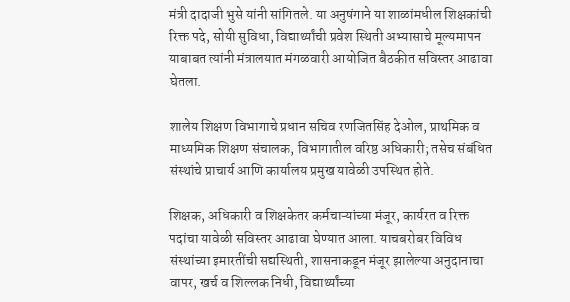मंत्री दादाजी भुसे यांनी सांगितले. या अनुषंगाने या शाळांमधील शिक्षकांची रिक्त पदे, सोयी सुविधा, विद्यार्थ्यांची प्रवेश स्थिती अभ्यासाचे मूल्यमापन याबाबत त्यांनी मंत्रालयात मंगळवारी आयोजित बैठकीत सविस्तर आढावा घेतला.

शालेय शिक्षण विभागाचे प्रधान सचिव रणजितसिंह देओल, प्राथमिक व माध्यमिक शिक्षण संचालक, विभागातील वरिष्ठ अधिकारी; तसेच संबंधित संस्थांचे प्राचार्य आणि कार्यालय प्रमुख यावेळी उपस्थित होते.

शिक्षक, अधिकारी व शिक्षकेतर कर्मचाऱ्यांच्या मंजूर, कार्यरत व रिक्त पदांचा यावेळी सविस्तर आढावा घेण्यात आला. याचबरोबर विविध संस्थांच्या इमारतींची सद्यस्थिती, शासनाकडून मंजूर झालेल्या अनुदानाचा वापर, खर्च व शिल्लक निधी, विद्यार्थ्यांच्या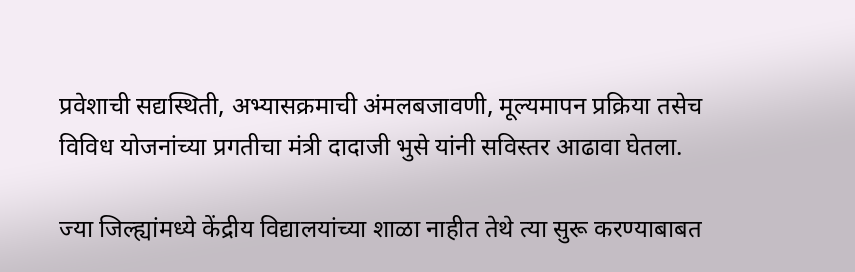प्रवेशाची सद्यस्थिती, अभ्यासक्रमाची अंमलबजावणी, मूल्यमापन प्रक्रिया तसेच विविध योजनांच्या प्रगतीचा मंत्री दादाजी भुसे यांनी सविस्तर आढावा घेतला.

ज्या जिल्ह्यांमध्ये केंद्रीय विद्यालयांच्या शाळा नाहीत तेथे त्या सुरू करण्याबाबत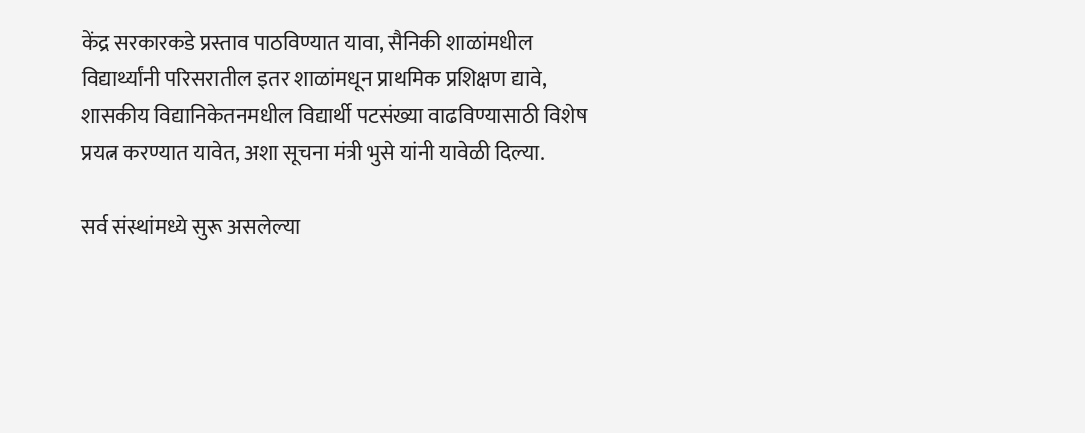केंद्र सरकारकडे प्रस्ताव पाठविण्यात यावा, सैनिकी शाळांमधील विद्यार्थ्यांनी परिसरातील इतर शाळांमधून प्राथमिक प्रशिक्षण द्यावे, शासकीय विद्यानिकेतनमधील विद्यार्थी पटसंख्या वाढविण्यासाठी विशेष प्रयत्न करण्यात यावेत, अशा सूचना मंत्री भुसे यांनी यावेळी दिल्या.

सर्व संस्थांमध्ये सुरू असलेल्या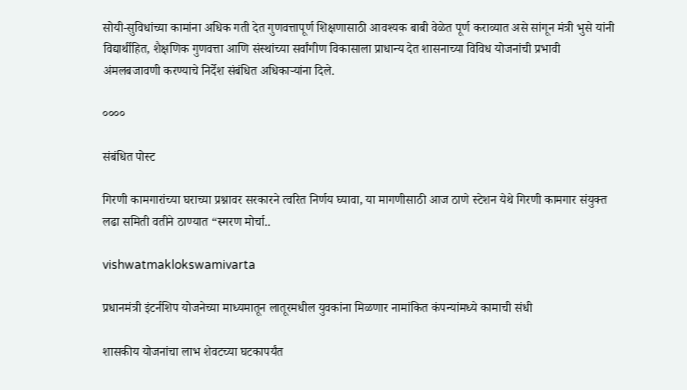सोयी-सुविधांच्या कामांना अधिक गती देत गुणवत्तापूर्ण शिक्षणासाठी आवश्यक बाबी वेळेत पूर्ण कराव्यात असे सांगून मंत्री भुसे यांनी विद्यार्थीहित, शैक्षणिक गुणवत्ता आणि संस्थांच्या सर्वांगीण विकासाला प्राधान्य देत शासनाच्या विविध योजनांची प्रभावी अंमलबजावणी करण्याचे निर्देश संबंधित अधिकाऱ्यांना दिले.

००००

संबंधित पोस्ट

गिरणी कामगारांच्या घराच्या प्रश्नावर सरकारने त्वरित निर्णय घ्यावा, या मागणीसाठी आज ठाणे स्टेशन येथे गिरणी कामगार संयुक्त लढा समिती वतीने ठाण्यात “स्मरण मोर्चा..

vishwatmaklokswamivarta

प्रधानमंत्री इंटर्नशिप योजनेच्या माध्यमातून लातूरमधील युवकांना मिळणार नामांकित कंपन्यांमध्ये कामाची संधी

शासकीय योजनांचा लाभ शेवटच्या घटकापर्यंत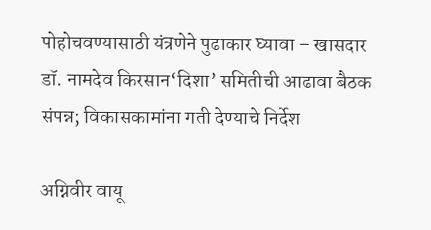पोहोचवण्यासाठी यंत्रणेने पुढाकार घ्यावा – खासदार डॉ. नामदेव किरसान‘दिशा’ समितीची आढावा बैठक संपन्न; विकासकामांना गती देण्याचे निर्देश

अग्निवीर वायू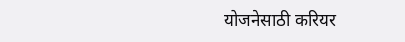योजनेसाठी करियर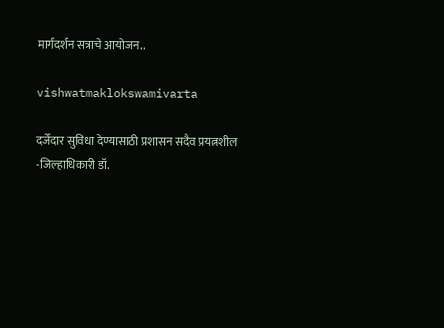मार्गदर्शन सत्राचे आयोजन..

vishwatmaklokswamivarta

दर्जेदार सुविधा देण्यासाठी प्रशासन सदैव प्रयत्नशील    -जिल्हाधिकारी डॉ.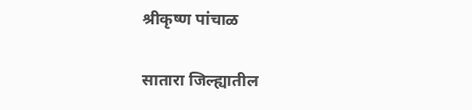श्रीकृष्ण पांचाळ

सातारा जिल्ह्यातील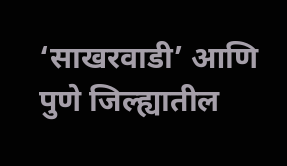‘साखरवाडी’ आणि पुणे जिल्ह्यातील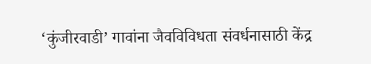‘कुंजीरवाडी’ गावांना जैवविविधता संवर्धनासाठी केंद्र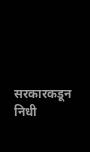सरकारकडून निधी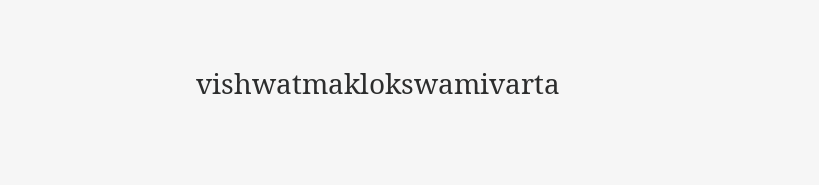vishwatmaklokswamivarta